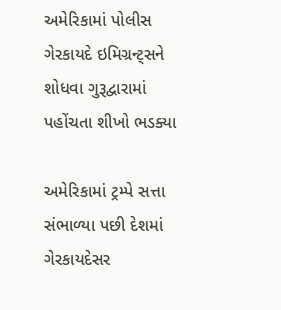અમેરિકામાં પોલીસ ગેરકાયદે ઇમિગ્રન્ટ્સને શોધવા ગુરૂદ્વારામાં પહોંચતા શીખો ભડક્યા

અમેરિકામાં ટ્રમ્પે સત્તા સંભાળ્યા પછી દેશમાં ગેરકાયદેસર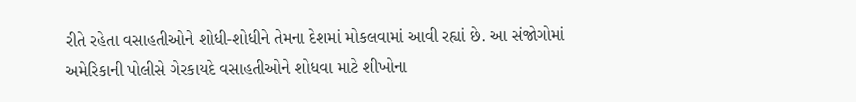રીતે રહેતા વસાહતીઓને શોધી-શોધીને તેમના દેશમાં મોકલવામાં આવી રહ્યાં છે. આ સંજોગોમાં અમેરિકાની પોલીસે ગેરકાયદે વસાહતીઓને શોધવા માટે શીખોના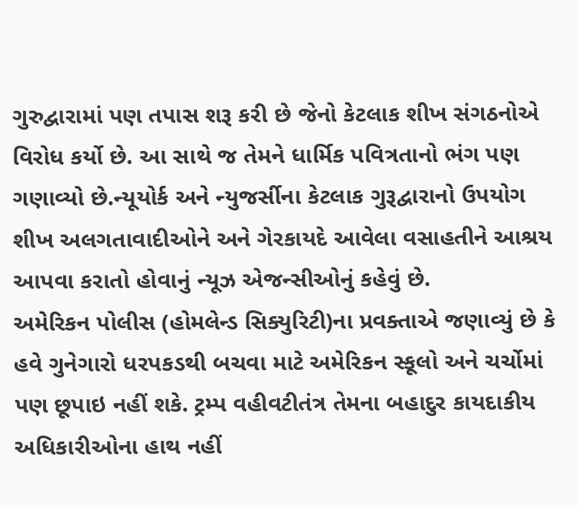ગુરુદ્વારામાં પણ તપાસ શરૂ કરી છે જેનો કેટલાક શીખ સંગઠનોએ વિરોધ કર્યો છે. આ સાથે જ તેમને ધાર્મિક પવિત્રતાનો ભંગ પણ ગણાવ્યો છે.ન્યૂયોર્ક અને ન્યુજર્સીના કેટલાક ગુરૂદ્વારાનો ઉપયોગ શીખ અલગતાવાદીઓને અને ગેરકાયદે આવેલા વસાહતીને આશ્રય આપવા કરાતો હોવાનું ન્યૂઝ એજન્સીઓનું કહેવું છે.
અમેરિકન પોલીસ (હોમલેન્ડ સિક્યુરિટી)ના પ્રવક્તાએ જણાવ્યું છે કે હવે ગુનેગારો ધરપકડથી બચવા માટે અમેરિકન સ્કૂલો અને ચર્ચોમાં પણ છૂપાઇ નહીં શકે. ટ્રમ્પ વહીવટીતંત્ર તેમના બહાદુર કાયદાકીય અધિકારીઓના હાથ નહીં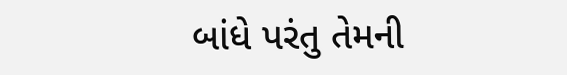બાંધે પરંતુ તેમની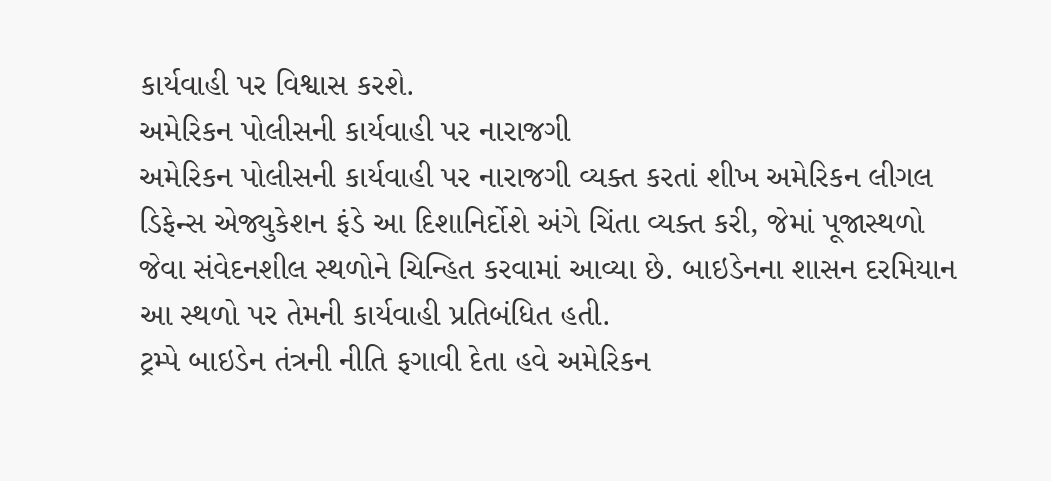કાર્યવાહી પર વિશ્વાસ કરશે.
અમેરિકન પોલીસની કાર્યવાહી પર નારાજગી
અમેરિકન પોલીસની કાર્યવાહી પર નારાજગી વ્યક્ત કરતાં શીખ અમેરિકન લીગલ ડિફેન્સ એજ્યુકેશન ફંડે આ દિશાનિર્દોશે અંગે ચિંતા વ્યક્ત કરી, જેમાં પૂજાસ્થળો જેવા સંવેદનશીલ સ્થળોને ચિન્હિત કરવામાં આવ્યા છે. બાઇડેનના શાસન દરમિયાન આ સ્થળો પર તેમની કાર્યવાહી પ્રતિબંધિત હતી.
ટ્રમ્પે બાઇડેન તંત્રની નીતિ ફગાવી દેતા હવે અમેરિકન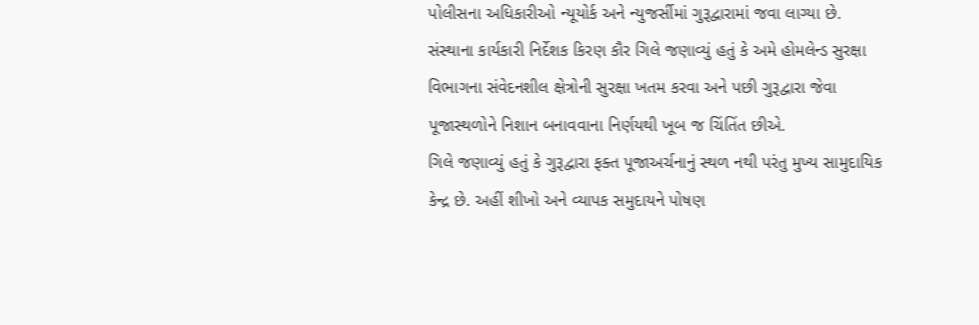પોલીસના અધિકારીઓ ન્યૂયોર્ક અને ન્યુજર્સીમાં ગુરૂદ્વારામાં જવા લાગ્યા છે. સંસ્થાના કાર્યકારી નિર્દેશક કિરણ કૌર ગિલે જણાવ્યું હતું કે અમે હોમલેન્ડ સુરક્ષા વિભાગના સંવેદનશીલ ક્ષેત્રોની સુરક્ષા ખતમ કરવા અને પછી ગુરૂદ્વારા જેવા પૂજાસ્થળોને નિશાન બનાવવાના નિર્ણયથી ખૂબ જ ચિંતિંત છીએ.
ગિલે જણાવ્યું હતું કે ગુરૂદ્વારા ફક્ત પૂજાઅર્ચનાનું સ્થળ નથી પરંતુ મુખ્ય સામુદાયિક કેન્દ્ર છે. અહીં શીખો અને વ્યાપક સમુદાયને પોષણ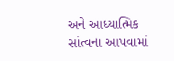અને આધ્યાત્મિક સાંત્વના આપવામાં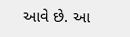આવે છે. આ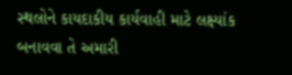સ્થલોને કાયદાકીય કાર્યવાહી માટે લક્ષ્યાંક બનાવવા તે અમારી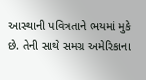આસ્થાની પવિત્રતાને ભયમાં મુકે છે. તેની સાથે સમગ્ર અમેરિકાના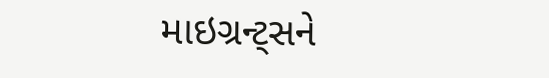માઇગ્રન્ટ્સને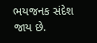ભયજનક સંદેશ જાય છે.